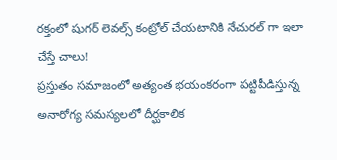రక్తంలో షుగర్ లెవల్స్ కంట్రోల్ చేయటానికి నేచురల్ గా ఇలా చేస్తే చాలు!
ప్రస్తుతం సమాజంలో అత్యంత భయంకరంగా పట్టిపీడిస్తున్న అనారోగ్య సమస్యలలో దీర్ఘకాలిక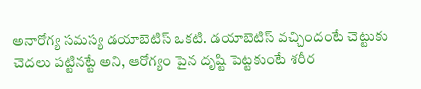అనారోగ్య సమస్య డయాబెటిస్ ఒకటి. డయాబెటిస్ వచ్చిందంటే చెట్టుకు చెదలు పట్టినట్టే అని, ఆరోగ్యం పైన దృష్టి పెట్టకుంటే శరీర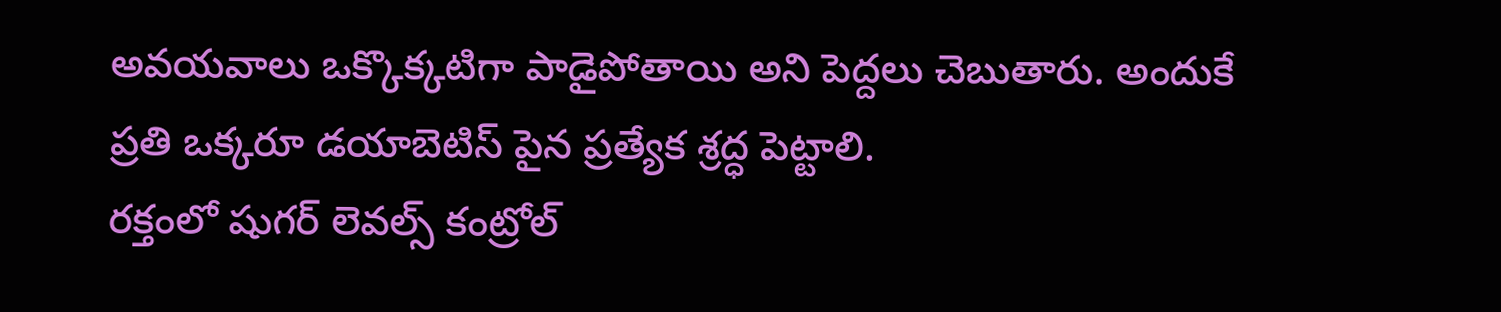అవయవాలు ఒక్కొక్కటిగా పాడైపోతాయి అని పెద్దలు చెబుతారు. అందుకే ప్రతి ఒక్కరూ డయాబెటిస్ పైన ప్రత్యేక శ్రద్ధ పెట్టాలి.
రక్తంలో షుగర్ లెవల్స్ కంట్రోల్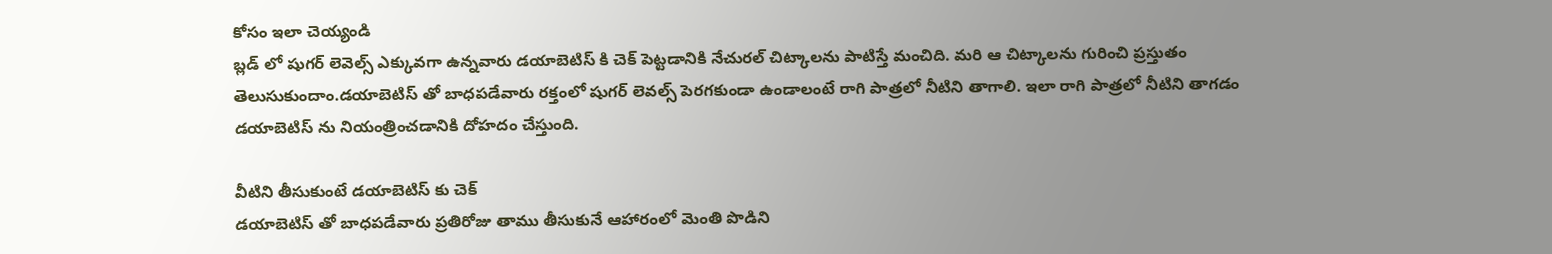కోసం ఇలా చెయ్యండి
బ్లడ్ లో షుగర్ లెవెల్స్ ఎక్కువగా ఉన్నవారు డయాబెటిస్ కి చెక్ పెట్టడానికి నేచురల్ చిట్కాలను పాటిస్తే మంచిది. మరి ఆ చిట్కాలను గురించి ప్రస్తుతం తెలుసుకుందాం.డయాబెటిస్ తో బాధపడేవారు రక్తంలో షుగర్ లెవల్స్ పెరగకుండా ఉండాలంటే రాగి పాత్రలో నీటిని తాగాలి. ఇలా రాగి పాత్రలో నీటిని తాగడం డయాబెటిస్ ను నియంత్రించడానికి దోహదం చేస్తుంది.

వీటిని తీసుకుంటే డయాబెటిస్ కు చెక్
డయాబెటిస్ తో బాధపడేవారు ప్రతిరోజు తాము తీసుకునే ఆహారంలో మెంతి పొడిని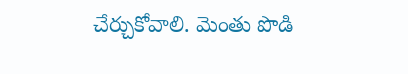చేర్చుకోవాలి. మెంతు పొడి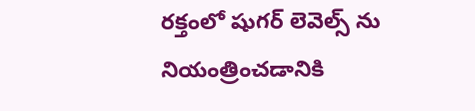రక్తంలో షుగర్ లెవెల్స్ ను నియంత్రించడానికి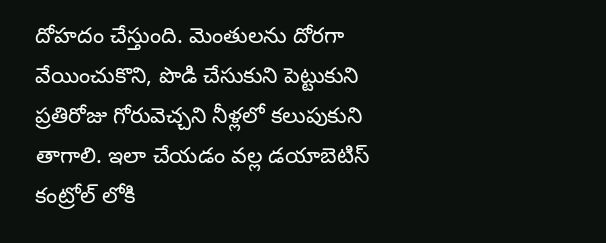దోహదం చేస్తుంది. మెంతులను దోరగా వేయించుకొని, పొడి చేసుకుని పెట్టుకుని ప్రతిరోజు గోరువెచ్చని నీళ్లలో కలుపుకుని తాగాలి. ఇలా చేయడం వల్ల డయాబెటిస్ కంట్రోల్ లోకి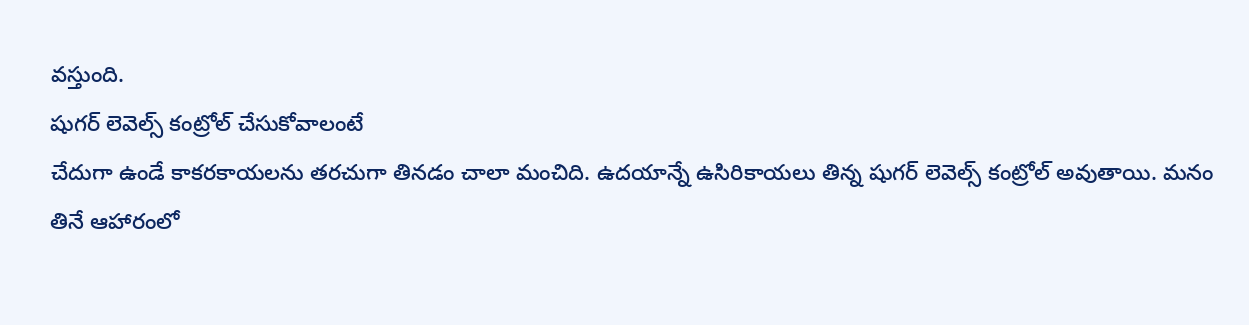వస్తుంది.
షుగర్ లెవెల్స్ కంట్రోల్ చేసుకోవాలంటే
చేదుగా ఉండే కాకరకాయలను తరచుగా తినడం చాలా మంచిది. ఉదయాన్నే ఉసిరికాయలు తిన్న షుగర్ లెవెల్స్ కంట్రోల్ అవుతాయి. మనం తినే ఆహారంలో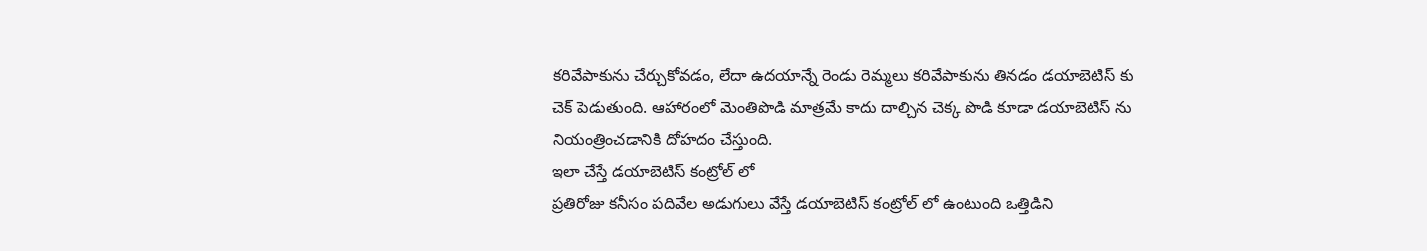కరివేపాకును చేర్చుకోవడం, లేదా ఉదయాన్నే రెండు రెమ్మలు కరివేపాకును తినడం డయాబెటిస్ కు చెక్ పెడుతుంది. ఆహారంలో మెంతిపొడి మాత్రమే కాదు దాల్చిన చెక్క పొడి కూడా డయాబెటిస్ ను నియంత్రించడానికి దోహదం చేస్తుంది.
ఇలా చేస్తే డయాబెటిస్ కంట్రోల్ లో
ప్రతిరోజు కనీసం పదివేల అడుగులు వేస్తే డయాబెటిస్ కంట్రోల్ లో ఉంటుంది ఒత్తిడిని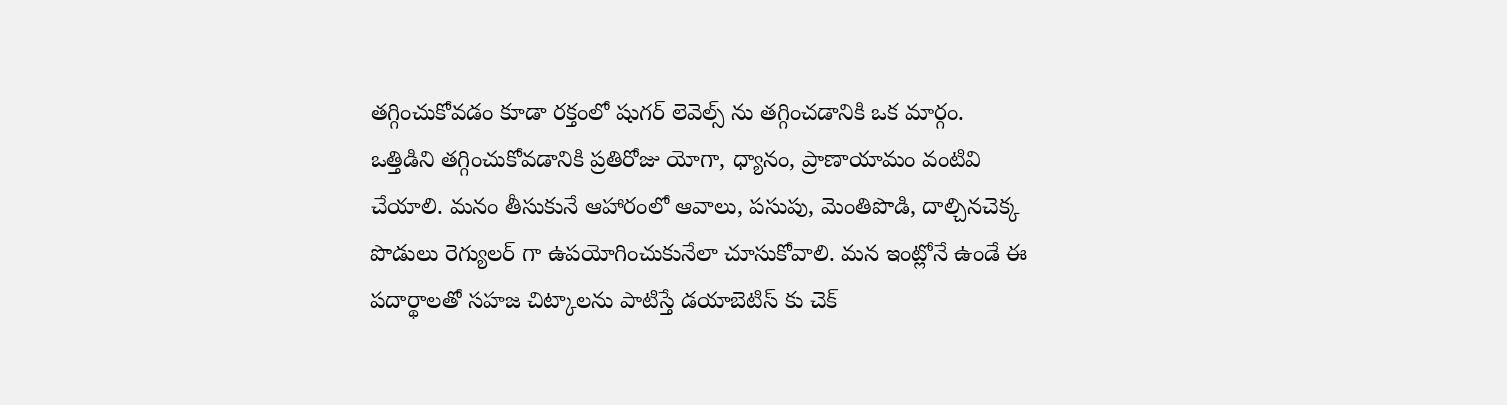తగ్గించుకోవడం కూడా రక్తంలో షుగర్ లెవెల్స్ ను తగ్గించడానికి ఒక మార్గం. ఒత్తిడిని తగ్గించుకోవడానికి ప్రతిరోజు యోగా, ధ్యానం, ప్రాణాయామం వంటివి చేయాలి. మనం తీసుకునే ఆహారంలో ఆవాలు, పసుపు, మెంతిపొడి, దాల్చినచెక్క పొడులు రెగ్యులర్ గా ఉపయోగించుకునేలా చూసుకోవాలి. మన ఇంట్లోనే ఉండే ఈ పదార్థాలతో సహజ చిట్కాలను పాటిస్తే డయాబెటిస్ కు చెక్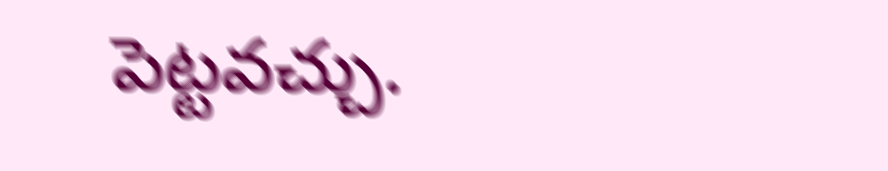పెట్టవచ్చు.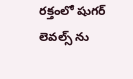రక్తంలో షుగర్ లెవల్స్ ను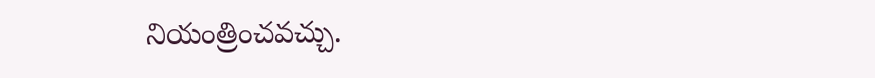నియంత్రించవచ్చు.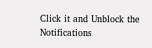Click it and Unblock the Notifications